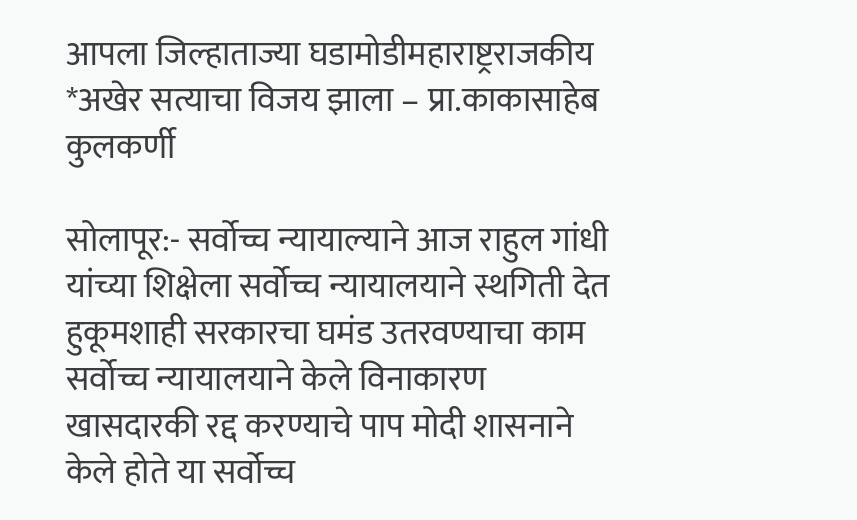आपला जिल्हाताज्या घडामोडीमहाराष्ट्रराजकीय
*अखेर सत्याचा विजय झाला – प्रा.काकासाहेब कुलकर्णी

सोलापूर:- सर्वोच्च न्यायाल्याने आज राहुल गांधी यांच्या शिक्षेला सर्वोच्च न्यायालयाने स्थगिती देत हुकूमशाही सरकारचा घमंड उतरवण्याचा काम सर्वोच्च न्यायालयाने केले विनाकारण खासदारकी रद्द करण्याचे पाप मोदी शासनाने केले होते या सर्वोच्च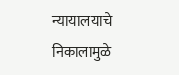न्यायालयाचे निकालामुळे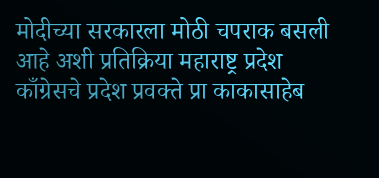मोदीच्या सरकारला मोठी चपराक बसली आहे अशी प्रतिक्रिया महाराष्ट्र प्रदेश काँग्रेसचे प्रदेश प्रवक्ते प्रा काकासाहेब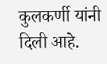कुलकर्णी यांनी दिली आहे.